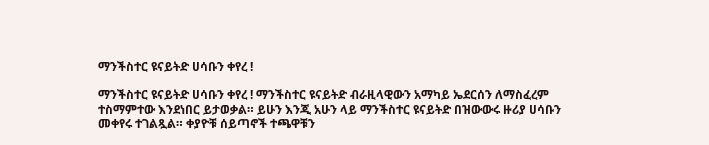ማንችስተር ዩናይትድ ሀሳቡን ቀየረ !

ማንችስተር ዩናይትድ ሀሳቡን ቀየረ ! ማንችስተር ዩናይትድ ብራዚላዊውን አማካይ ኤደርሰን ለማስፈረም ተስማምተው እንደነበር ይታወቃል። ይሁን እንጂ አሁን ላይ ማንችስተር ዩናይትድ በዝውውሩ ዙሪያ ሀሳቡን መቀየሩ ተገልጿል። ቀያዮቹ ሰይጣኖች ተጫዋቹን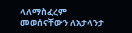ላለማስፈረም መወሰናቸውን ለአታላንታ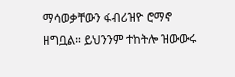ማሳወቃቸውን ፋብሪዝዮ ሮማኖ ዘግቧል። ይህንንም ተከትሎ ዝውውሩ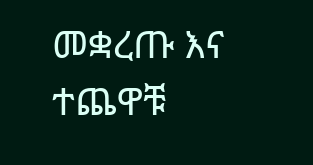መቋረጡ እና ተጨዋቹ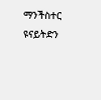ማንችስተር ዩናይትድን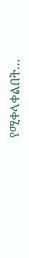የሚቀላቀልበት…